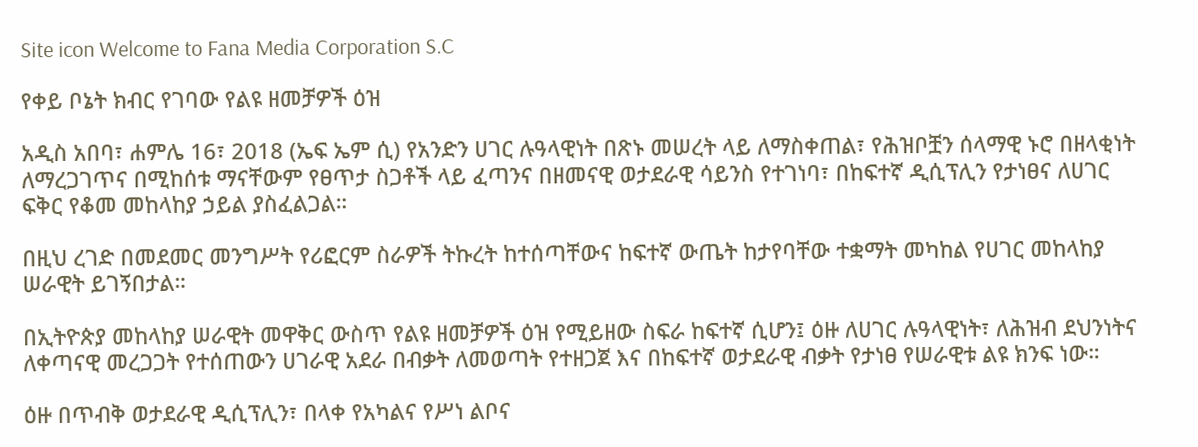Site icon Welcome to Fana Media Corporation S.C

የቀይ ቦኔት ክብር የገባው የልዩ ዘመቻዎች ዕዝ

አዲስ አበባ፣ ሐምሌ 16፣ 2018 (ኤፍ ኤም ሲ) የአንድን ሀገር ሉዓላዊነት በጽኑ መሠረት ላይ ለማስቀጠል፣ የሕዝቦቿን ሰላማዊ ኑሮ በዘላቂነት ለማረጋገጥና በሚከሰቱ ማናቸውም የፀጥታ ስጋቶች ላይ ፈጣንና በዘመናዊ ወታደራዊ ሳይንስ የተገነባ፣ በከፍተኛ ዲሲፕሊን የታነፀና ለሀገር ፍቅር የቆመ መከላከያ ኃይል ያስፈልጋል።

በዚህ ረገድ በመደመር መንግሥት የሪፎርም ስራዎች ትኩረት ከተሰጣቸውና ከፍተኛ ውጤት ከታየባቸው ተቋማት መካከል የሀገር መከላከያ ሠራዊት ይገኝበታል።

በኢትዮጵያ መከላከያ ሠራዊት መዋቅር ውስጥ የልዩ ዘመቻዎች ዕዝ የሚይዘው ስፍራ ከፍተኛ ሲሆን፤ ዕዙ ለሀገር ሉዓላዊነት፣ ለሕዝብ ደህንነትና ለቀጣናዊ መረጋጋት የተሰጠውን ሀገራዊ አደራ በብቃት ለመወጣት የተዘጋጀ እና በከፍተኛ ወታደራዊ ብቃት የታነፀ የሠራዊቱ ልዩ ክንፍ ነው።

ዕዙ በጥብቅ ወታደራዊ ዲሲፕሊን፣ በላቀ የአካልና የሥነ ልቦና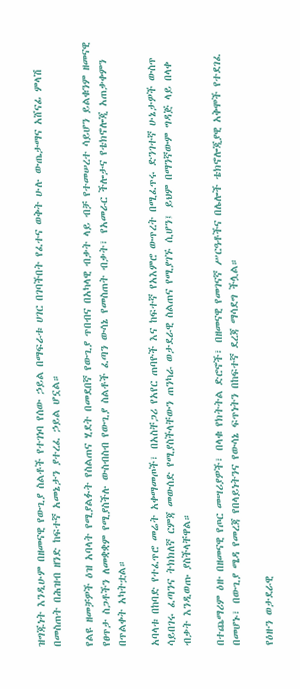ዝግጁነት እንዲሁም በዘመናዊ የውጊያ ስልቶች የተገነባ የሰው ኃይል በማፍራቱ ሀገር በገባችበት የፈተና ወቅት ሁሉ ውጤታማና አሸናፊ ምላሽ በመስጠት በሕዝብ ዘንድ ከፍተኛ አመኔታን ያተረፈ ኃይል ሆኗል።

የልዩ ዘመቻዎች ዕዝ አባላት የሚያልፉት የስልጠና ሂደት በመደበኛ የውጊያ ጥበብና በአካላዊ ብቃት ላይ ብቻ የተመሠረተ ሳይሆን ይልቁንም ዘመናዊ የፀጥታ ስጋቶችን ለመቋቋም የሚያስችሉ ውስብስብ የውጊያ ስልቶች ፈጣን ውሳኔ የመስጠት ብቃት፣ የአመራር ችሎታና የቴክኖሎጂ አጠቃቀምን በጥልቀት አካትቷል።

አባላቱ በከባድ የተፈጥሮ መሬት አቀማመጦች፣ በአስቸጋሪ የአየር ጠባዮች እና ከፍተኛ የአእምሮ ውጥረት በሚፈጥሩ ድንገተኛ ሁኔታዎች ውስጥ ሳይበገሩ ፈጣንና ትክክለኛ ርምጃ መውሰድ የሚያስችላቸውን ጠንካራ ወታደራዊ ስልጠና የሚያገኙ ሲሆን፤ ይህም በማንኛውም ግዳጅ ላይ በላቀ ብቃት እንዲወጡ ያስችላቸዋል።

በተጨማሪም ዕዙ በዘመናዊ የጦር መሣሪያዎች፣ በላቁ የክትትል ድሮኖች፣ በዘመናዊ የመገናኛ ሥርዓቶችና በሌሎች ቴክኖሎጂያዊ አቅሞች የተደገፈ በመሆኑ፣ በውጊያ ሜዳ የመረጃ የበላይነትንና የውሳኔ ፍጥነትን በከፍተኛ ደረጃ ማሳደግ ችሏል።

የዕዙን ወታደራዊ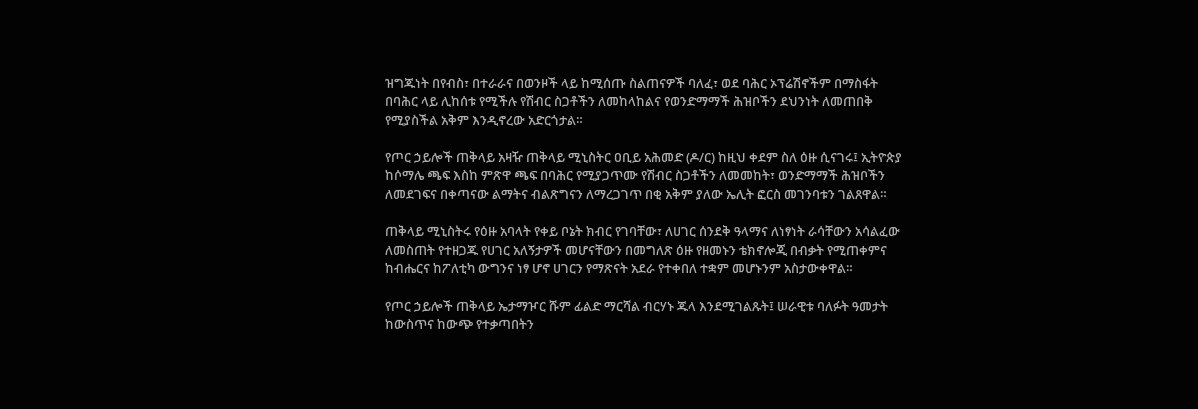ዝግጁነት በየብስ፣ በተራራና በወንዞች ላይ ከሚሰጡ ስልጠናዎች ባለፈ፣ ወደ ባሕር ኦፕሬሽኖችም በማስፋት በባሕር ላይ ሊከሰቱ የሚችሉ የሽብር ስጋቶችን ለመከላከልና የወንድማማች ሕዝቦችን ደህንነት ለመጠበቅ የሚያስችል አቅም እንዲኖረው አድርጎታል።

የጦር ኃይሎች ጠቅላይ አዛዥ ጠቅላይ ሚኒስትር ዐቢይ አሕመድ (ዶ/ር) ከዚህ ቀደም ስለ ዕዙ ሲናገሩ፤ ኢትዮጵያ ከሶማሌ ጫፍ እስከ ምጽዋ ጫፍ በባሕር የሚያጋጥሙ የሽብር ስጋቶችን ለመመከት፣ ወንድማማች ሕዝቦችን ለመደገፍና በቀጣናው ልማትና ብልጽግናን ለማረጋገጥ በቂ አቅም ያለው ኤሊት ፎርስ መገንባቱን ገልጸዋል።

ጠቅላይ ሚኒስትሩ የዕዙ አባላት የቀይ ቦኔት ክብር የገባቸው፣ ለሀገር ሰንደቅ ዓላማና ለነፃነት ራሳቸውን አሳልፈው ለመስጠት የተዘጋጁ የሀገር አለኝታዎች መሆናቸውን በመግለጽ ዕዙ የዘመኑን ቴክኖሎጂ በብቃት የሚጠቀምና ከብሔርና ከፖለቲካ ውግንና ነፃ ሆኖ ሀገርን የማጽናት አደራ የተቀበለ ተቋም መሆኑንም አስታውቀዋል።

የጦር ኃይሎች ጠቅላይ ኤታማዦር ሹም ፊልድ ማርሻል ብርሃኑ ጁላ እንደሚገልጹት፤ ሠራዊቱ ባለፉት ዓመታት ከውስጥና ከውጭ የተቃጣበትን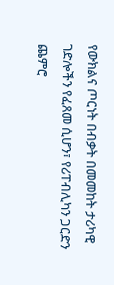የውክልና ጦርነት በብቃት በመመከት ታሪካዊ ገድሎችን የፈጸመ ሲሆን፣ የሪፐብሊካን ጋርድን ጨምሮ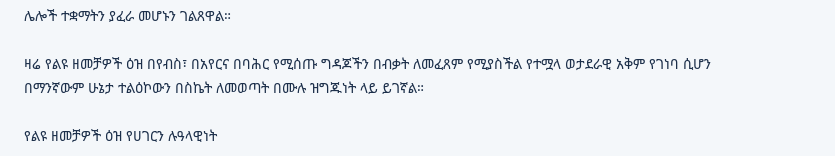ሌሎች ተቋማትን ያፈራ መሆኑን ገልጸዋል።

ዛሬ የልዩ ዘመቻዎች ዕዝ በየብስ፣ በአየርና በባሕር የሚሰጡ ግዳጆችን በብቃት ለመፈጸም የሚያስችል የተሟላ ወታደራዊ አቅም የገነባ ሲሆን በማንኛውም ሁኔታ ተልዕኮውን በስኬት ለመወጣት በሙሉ ዝግጁነት ላይ ይገኛል።

የልዩ ዘመቻዎች ዕዝ የሀገርን ሉዓላዊነት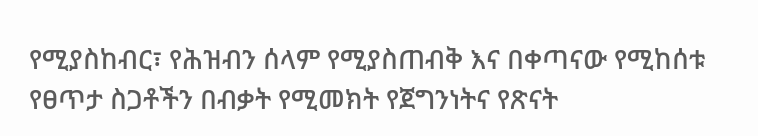የሚያስከብር፣ የሕዝብን ሰላም የሚያስጠብቅ እና በቀጣናው የሚከሰቱ የፀጥታ ስጋቶችን በብቃት የሚመክት የጀግንነትና የጽናት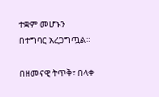ተቋም መሆኑን በተግባር አረጋግጧል።

በዘመናዊ ትጥቅ፣ በላቀ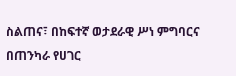ስልጠና፣ በከፍተኛ ወታደራዊ ሥነ ምግባርና በጠንካራ የሀገር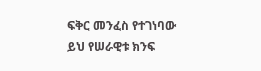ፍቅር መንፈስ የተገነባው ይህ የሠራዊቱ ክንፍ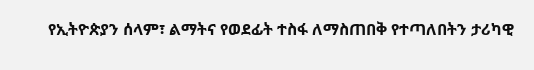የኢትዮጵያን ሰላም፣ ልማትና የወደፊት ተስፋ ለማስጠበቅ የተጣለበትን ታሪካዊ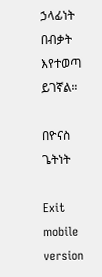ኃላፊነት በብቃት እየተወጣ ይገኛል።

በዮናስ ጌትነት

Exit mobile version